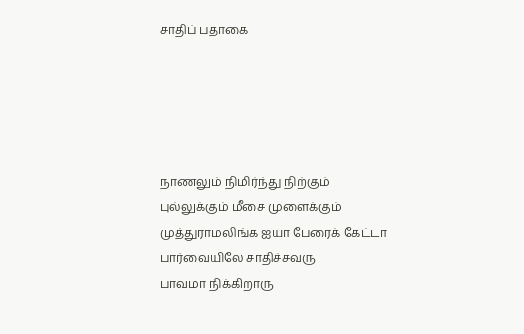சாதிப் பதாகை





நாணலும் நிமிர்ந்து நிற்கும்
புல்லுக்கும் மீசை முளைக்கும்
முத்துராமலிங்க ஐயா பேரைக் கேட்டா
பார்வையிலே சாதிச்சவரு
பாவமா நிக்கிறாரு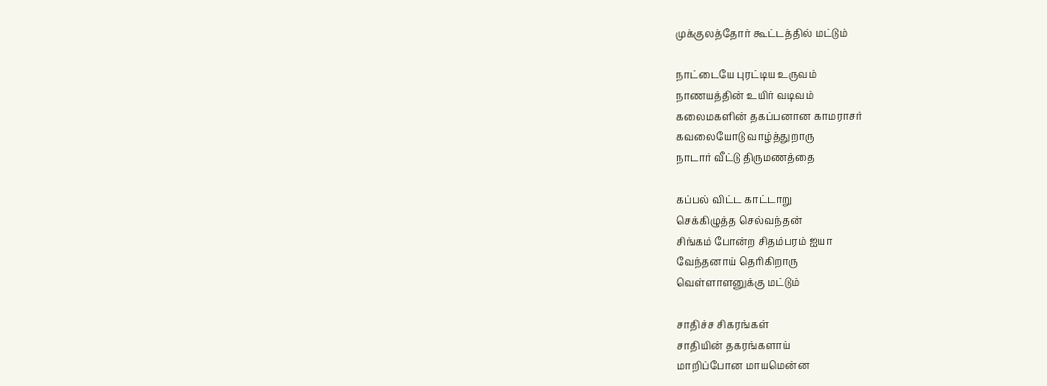முக்குலத்தோர் கூட்டத்தில் மட்டும்

நாட்டையே புரட்டிய உருவம்
நாணயத்தின் உயிர் வடிவம்
கலைமகளின் தகப்பனான காமராசர்
கவலையோடு வாழ்த்துறாரு
நாடார் வீட்டு திருமணத்தை

கப்பல் விட்ட காட்டாறு
செக்கிழுத்த செல்வந்தன்
சிங்கம் போன்ற சிதம்பரம் ஐயா
வேந்தனாய் தெரிகிறாரு
வெள்ளாளனுக்கு மட்டும்

சாதிச்ச சிகரங்கள்
சாதியின் தகரங்களாய்
மாறிப்போன மாயமென்ன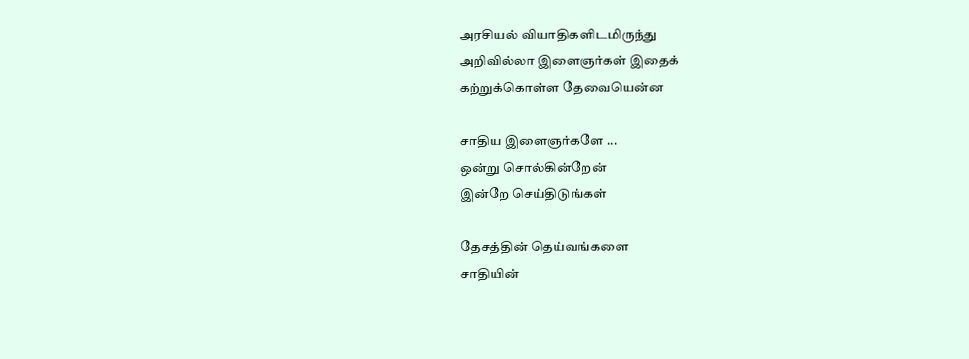அரசியல் வியாதிகளிடமிருந்து
அறிவில்லா இளைஞர்கள் இதைக்
கற்றுக்கொள்ள தேவையென்ன

சாதிய இளைஞர்களே ...
ஒன்று சொல்கின்றேன்
இன்றே செய்திடுங்கள்

தேசத்தின் தெய்வங்களை
சாதியின்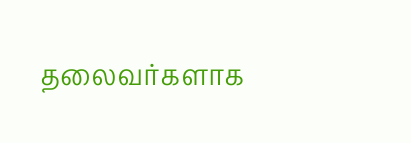தலைவர்களாக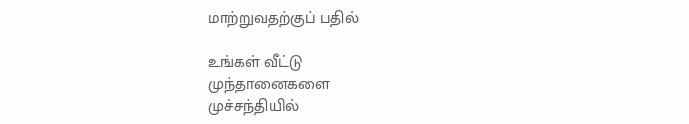மாற்றுவதற்குப் பதில்

உங்கள் வீட்டு
முந்தானைகளை
முச்சந்தியில்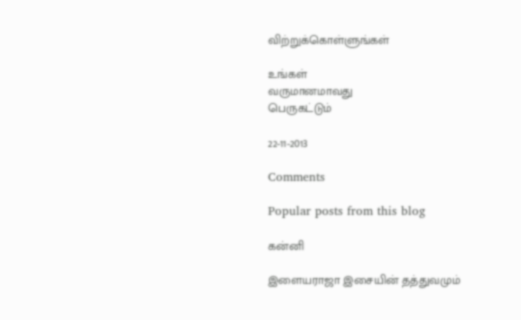விற்றுக்கொள்ளுங்கள்

உங்கள்
வருமானமாவது
பெருகட்டும்

22-11-2013

Comments

Popular posts from this blog

கன்னி

இளையராஜா இசையின் தத்துவமும்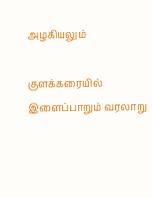அழகியலும்

குளக்கரையில் இளைப்பாறும் வரலாறு